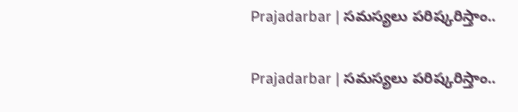Prajadarbar | స‌మ‌స్య‌లు ప‌రిష్క‌రిస్తాం..

Prajadarbar | స‌మ‌స్య‌లు ప‌రిష్క‌రిస్తాం..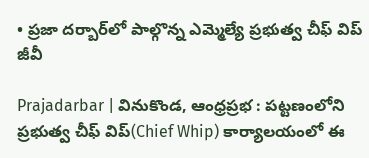• ప్రజా దర్బార్‌లో పాల్గొన్న ఎమ్మెల్యే ప్రభుత్వ చీఫ్ విప్ జీవీ

Prajadarbar | వినుకొండ, ఆంధ్రప్రభ : పట్టణంలోని ప్రభుత్వ చీఫ్ విప్(Chief Whip) కార్యాలయంలో ఈ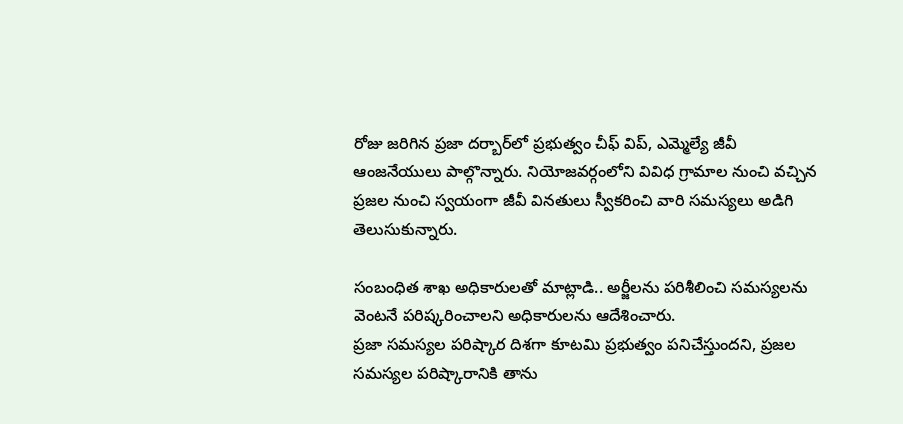రోజు జరిగిన ప్రజా దర్బార్‌లో ప్రభుత్వం చీఫ్ విప్, ఎమ్మెల్యే జీవీ ఆంజనేయులు పాల్గొన్నారు. నియోజవర్గంలోని వివిధ గ్రామాల నుంచి వచ్చిన ప్రజల నుంచి స్వయంగా జీవీ వినతులు స్వీకరించి వారి సమస్యలు అడిగి తెలుసుకున్నారు.

సంబంధిత శాఖ అధికారులతో మాట్లాడి.. అర్జీల‌ను ప‌రిశీలించి సమస్యలను వెంటనే పరిష్కరించాలని అధికారులను ఆదేశించారు.
ప్రజా సమస్యల పరిష్కార దిశగా కూటమి ప్రభుత్వం పనిచేస్తుందని, ప్రజల సమస్యల పరిష్కారానికి తాను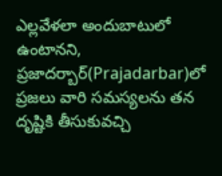ఎల్లవేళలా అందుబాటులో ఉంటానని, ప్రజాదర్బార్‌(Prajadarbar)లో ప్రజలు వారి సమస్యలను తన దృష్టికి తీసుకువచ్చి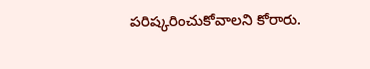పరిష్కరించుకోవాలని కోరారు.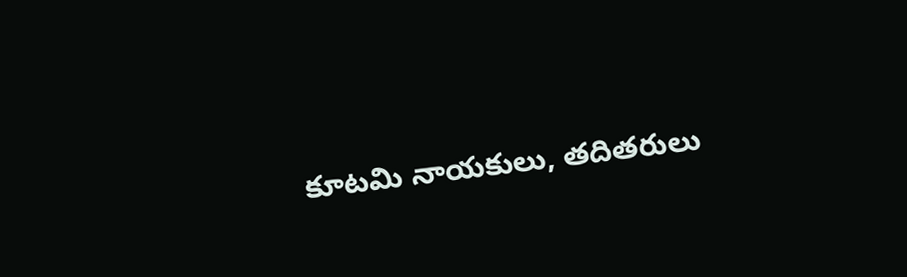కూటమి నాయకులు, తదితరులు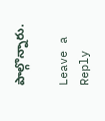పాల్గొన్నారు.

Leave a Reply